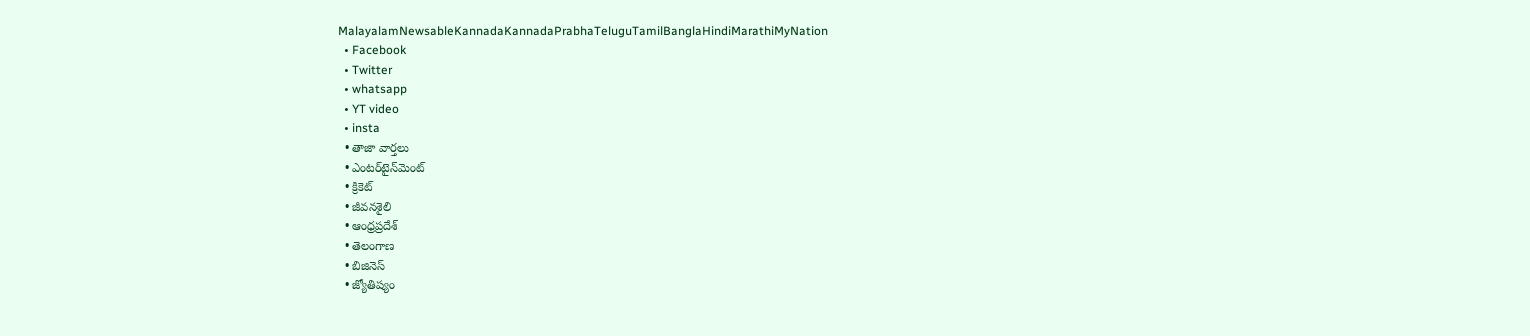MalayalamNewsableKannadaKannadaPrabhaTeluguTamilBanglaHindiMarathiMyNation
  • Facebook
  • Twitter
  • whatsapp
  • YT video
  • insta
  • తాజా వార్తలు
  • ఎంటర్‌టైన్‌మెంట్
  • క్రికెట్
  • జీవనశైలి
  • ఆంధ్రప్రదేశ్
  • తెలంగాణ
  • బిజినెస్
  • జ్యోతిష్యం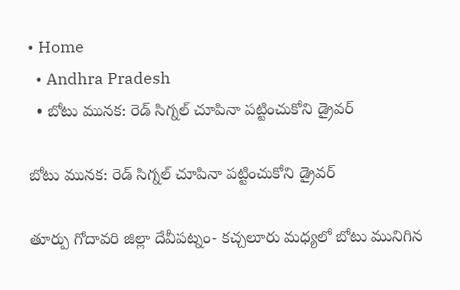• Home
  • Andhra Pradesh
  • బోటు మునక: రెడ్ సిగ్నల్ చూపినా పట్టించుకోని డ్రైవర్

బోటు మునక: రెడ్ సిగ్నల్ చూపినా పట్టించుకోని డ్రైవర్

తూర్పు గోదావరి జిల్లా దేవీపట్నం- కచ్చలూరు మధ్యలో బోటు మునిగిన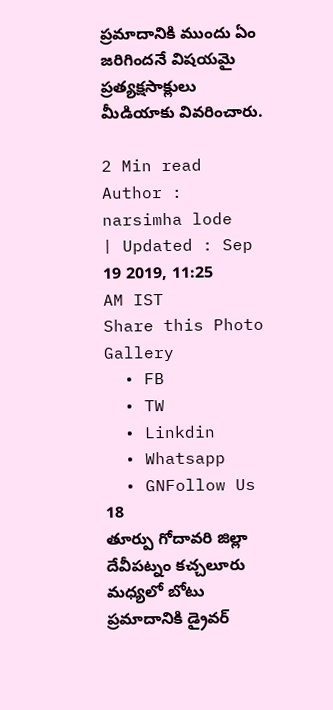ప్రమాదానికి ముందు ఏం జరిగిందనే విషయమై ప్రత్యక్షసాక్లులు మీడియాకు వివరించారు.

2 Min read
Author : narsimha lode
| Updated : Sep 19 2019, 11:25 AM IST
Share this Photo Gallery
  • FB
  • TW
  • Linkdin
  • Whatsapp
  • GNFollow Us
18
తూర్పు గోదావరి జిల్లా దేవీపట్నం కచ్చలూరు మధ్యలో బోటు ప్రమాదానికి డ్రైవర్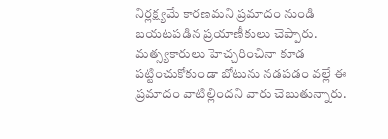నిర్లక్ష్యమే కారణమని ప్రమాదం నుండి బయటపడిన ప్రయాణీకులు చెప్పారు. మత్స్యకారులు హెచ్చరించినా కూడ పట్టించుకోకుండా బోటును నడపడం వల్లే ఈ ప్రమాదం వాటిల్లిందని వారు చెబుతున్నారు.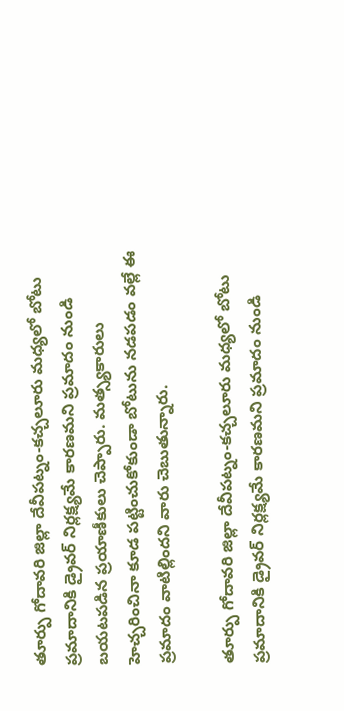తూర్పు గోదావరి జిల్లా దేవీపట్నం-కచ్చలూరు మధ్యలో బోటు ప్రమాదానికి డ్రైవర్ నిర్లక్ష్యమే కారణమని ప్రమాదం నుండి బయటపడిన ప్రయాణీకులు చెప్పారు. మత్స్యకారులు హెచ్చరించినా కూడ పట్టించుకోకుండా బోటును నడపడం వల్లే ఈ ప్రమాదం వాటిల్లిందని వారు చెబుతున్నారు.

తూర్పు గోదావరి జిల్లా దేవీపట్నం-కచ్చలూరు మధ్యలో బోటు ప్రమాదానికి డ్రైవర్ నిర్లక్ష్యమే కారణమని ప్రమాదం నుండి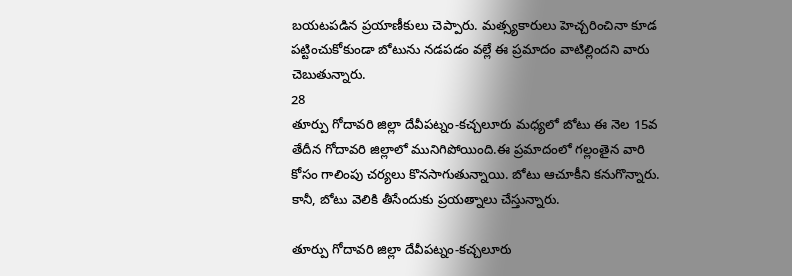బయటపడిన ప్రయాణీకులు చెప్పారు. మత్స్యకారులు హెచ్చరించినా కూడ పట్టించుకోకుండా బోటును నడపడం వల్లే ఈ ప్రమాదం వాటిల్లిందని వారు చెబుతున్నారు.
28
తూర్పు గోదావరి జిల్లా దేవీపట్నం-కచ్చలూరు మధ్యలో బోటు ఈ నెల 15వ తేదీన గోదావరి జిల్లాలో మునిగిపోయింది.ఈ ప్రమాదంలో గల్లంతైన వారి కోసం గాలింపు చర్యలు కొనసాగుతున్నాయి. బోటు ఆచూకీని కనుగొన్నారు. కానీ, బోటు వెలికి తీసేందుకు ప్రయత్నాలు చేస్తున్నారు.

తూర్పు గోదావరి జిల్లా దేవీపట్నం-కచ్చలూరు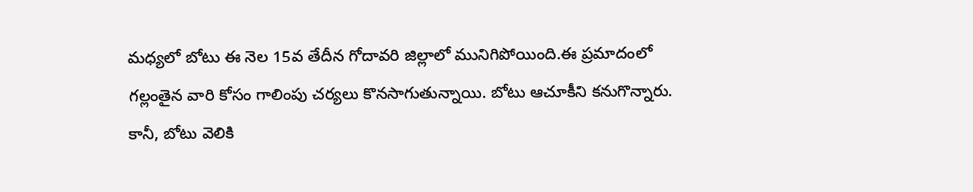మధ్యలో బోటు ఈ నెల 15వ తేదీన గోదావరి జిల్లాలో మునిగిపోయింది.ఈ ప్రమాదంలో గల్లంతైన వారి కోసం గాలింపు చర్యలు కొనసాగుతున్నాయి. బోటు ఆచూకీని కనుగొన్నారు. కానీ, బోటు వెలికి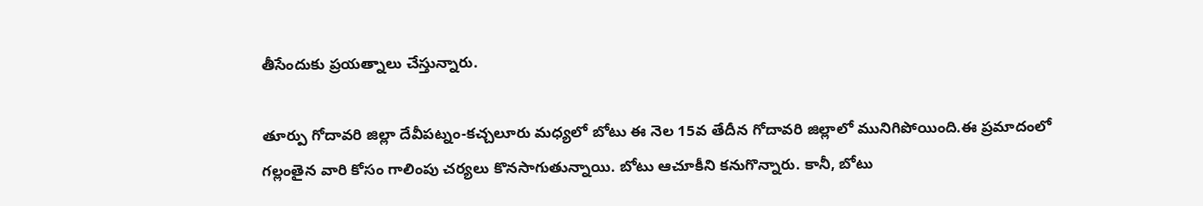తీసేందుకు ప్రయత్నాలు చేస్తున్నారు.

తూర్పు గోదావరి జిల్లా దేవీపట్నం-కచ్చలూరు మధ్యలో బోటు ఈ నెల 15వ తేదీన గోదావరి జిల్లాలో మునిగిపోయింది.ఈ ప్రమాదంలో గల్లంతైన వారి కోసం గాలింపు చర్యలు కొనసాగుతున్నాయి. బోటు ఆచూకీని కనుగొన్నారు. కానీ, బోటు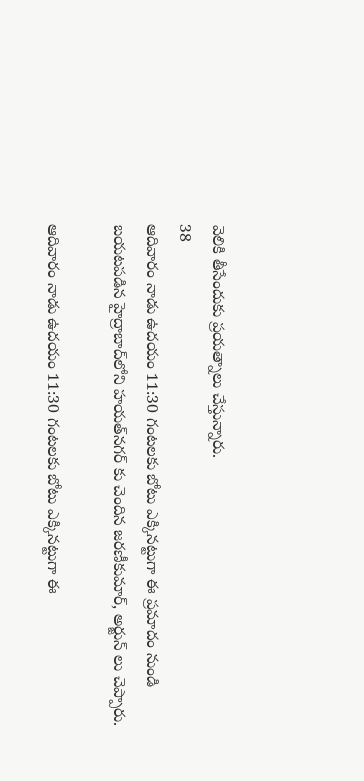వెలికి తీసేందుకు ప్రయత్నాలు చేస్తున్నారు.
38
ఆదివారం నాడు ఉదయం 11:30 గంటలకు బోటు ఎక్కినట్టుగా ఈ ప్రమాదం నుండి బయటపడిన హైద్రాబాద్‌లోని హయత్‌నగర్ కు చెందిన జరణీకుమార్, అర్జున్ లు చెప్పారు.

ఆదివారం నాడు ఉదయం 11:30 గంటలకు బోటు ఎక్కినట్టుగా ఈ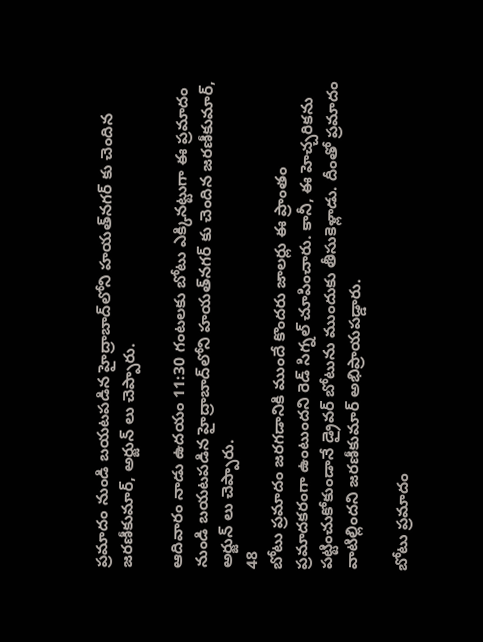ప్రమాదం నుండి బయటపడిన హైద్రాబాద్‌లోని హయత్‌నగర్ కు చెందిన జరణీకుమార్, అర్జున్ లు చెప్పారు.

ఆదివారం నాడు ఉదయం 11:30 గంటలకు బోటు ఎక్కినట్టుగా ఈ ప్రమాదం నుండి బయటపడిన హైద్రాబాద్‌లోని హయత్‌నగర్ కు చెందిన జరణీకుమార్, అర్జున్ లు చెప్పారు.
48
బోటు ప్రమాదం జరగడానికి ముందే కొందరు జాలర్లు ఈ ప్రాంతం ప్రమాదకరంగా ఉంటుందని రెడ్ సిగ్నల్ చూపించారు. కానీ, ఈ హెచ్చరికను పట్టించుకోకుండానే డ్రైవర్ బోటును ముందుకు తీసుకెళ్లాడు. దీంతో ప్రమాదం వాటిల్లిందని జరణీకుమార్ అభిప్రాయపడ్డారు.

బోటు ప్రమాదం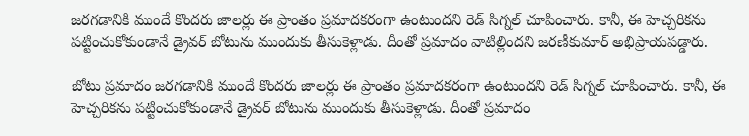జరగడానికి ముందే కొందరు జాలర్లు ఈ ప్రాంతం ప్రమాదకరంగా ఉంటుందని రెడ్ సిగ్నల్ చూపించారు. కానీ, ఈ హెచ్చరికను పట్టించుకోకుండానే డ్రైవర్ బోటును ముందుకు తీసుకెళ్లాడు. దీంతో ప్రమాదం వాటిల్లిందని జరణీకుమార్ అభిప్రాయపడ్డారు.

బోటు ప్రమాదం జరగడానికి ముందే కొందరు జాలర్లు ఈ ప్రాంతం ప్రమాదకరంగా ఉంటుందని రెడ్ సిగ్నల్ చూపించారు. కానీ, ఈ హెచ్చరికను పట్టించుకోకుండానే డ్రైవర్ బోటును ముందుకు తీసుకెళ్లాడు. దీంతో ప్రమాదం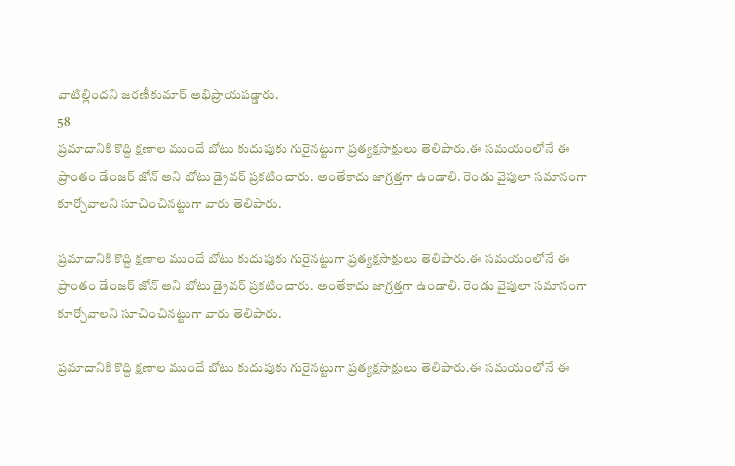వాటిల్లిందని జరణీకుమార్ అభిప్రాయపడ్డారు.
58
ప్రమాదానికి కొద్ది క్షణాల ముందే బోటు కుదుపుకు గురైనట్టుగా ప్రత్యక్షసాక్షులు తెలిపారు.ఈ సమయంలోనే ఈ ప్రాంతం డేంజర్ జోన్ అని బోటు డ్రైవర్ ప్రకటించారు. అంతేకాదు జాగ్రత్తగా ఉండాలి. రెండు వైపులా సమానంగా కూర్చోవాలని సూచించినట్టుగా వారు తెలిపారు.

ప్రమాదానికి కొద్ది క్షణాల ముందే బోటు కుదుపుకు గురైనట్టుగా ప్రత్యక్షసాక్షులు తెలిపారు.ఈ సమయంలోనే ఈ ప్రాంతం డేంజర్ జోన్ అని బోటు డ్రైవర్ ప్రకటించారు. అంతేకాదు జాగ్రత్తగా ఉండాలి. రెండు వైపులా సమానంగా కూర్చోవాలని సూచించినట్టుగా వారు తెలిపారు.

ప్రమాదానికి కొద్ది క్షణాల ముందే బోటు కుదుపుకు గురైనట్టుగా ప్రత్యక్షసాక్షులు తెలిపారు.ఈ సమయంలోనే ఈ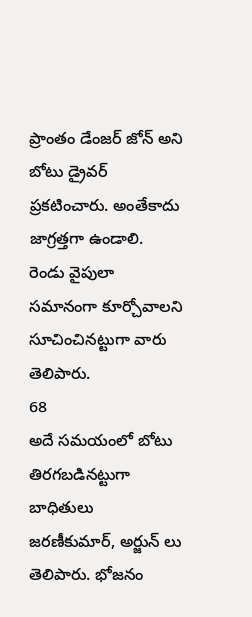ప్రాంతం డేంజర్ జోన్ అని బోటు డ్రైవర్ ప్రకటించారు. అంతేకాదు జాగ్రత్తగా ఉండాలి. రెండు వైపులా సమానంగా కూర్చోవాలని సూచించినట్టుగా వారు తెలిపారు.
68
అదే సమయంలో బోటు తిరగబడినట్టుగా బాధితులు జరణీకుమార్, అర్జున్ లు తెలిపారు. భోజనం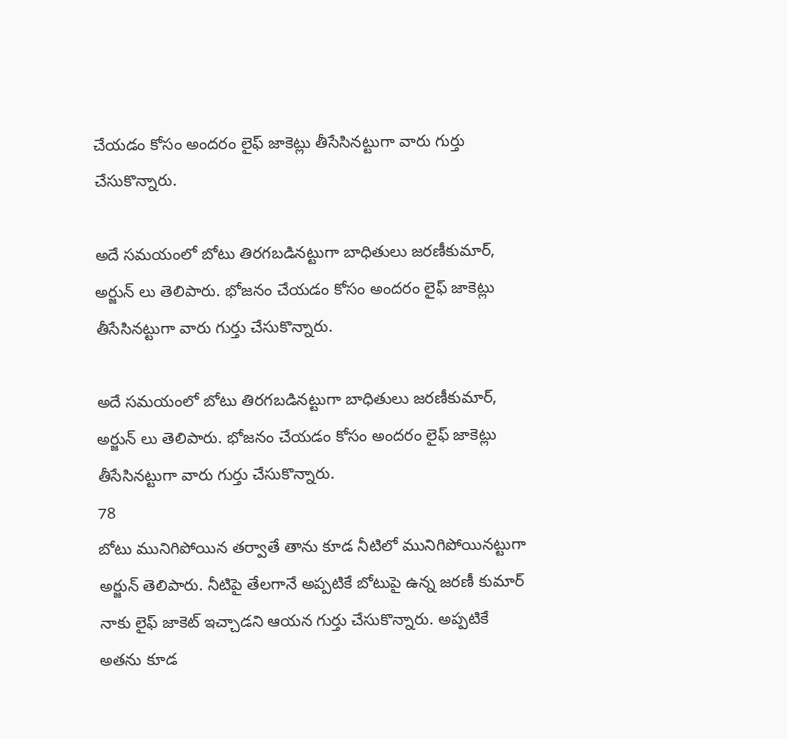చేయడం కోసం అందరం లైఫ్ జాకెట్లు తీసేసినట్టుగా వారు గుర్తు చేసుకొన్నారు.

అదే సమయంలో బోటు తిరగబడినట్టుగా బాధితులు జరణీకుమార్, అర్జున్ లు తెలిపారు. భోజనం చేయడం కోసం అందరం లైఫ్ జాకెట్లు తీసేసినట్టుగా వారు గుర్తు చేసుకొన్నారు.

అదే సమయంలో బోటు తిరగబడినట్టుగా బాధితులు జరణీకుమార్, అర్జున్ లు తెలిపారు. భోజనం చేయడం కోసం అందరం లైఫ్ జాకెట్లు తీసేసినట్టుగా వారు గుర్తు చేసుకొన్నారు.
78
బోటు మునిగిపోయిన తర్వాతే తాను కూడ నీటిలో మునిగిపోయినట్టుగా అర్జున్ తెలిపారు. నీటిపై తేలగానే అప్పటికే బోటుపై ఉన్న జరణీ కుమార్ నాకు లైఫ్ జాకెట్ ఇచ్చాడని ఆయన గుర్తు చేసుకొన్నారు. అప్పటికే అతను కూడ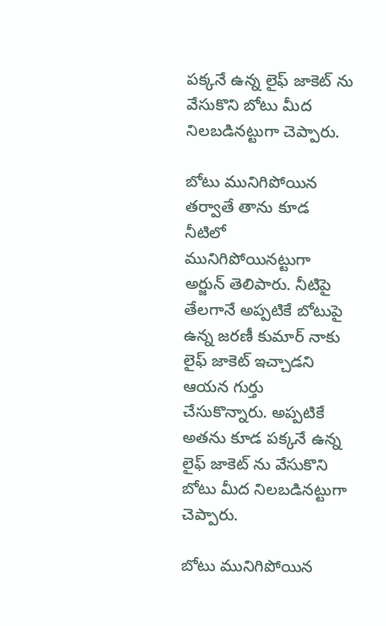పక్కనే ఉన్న లైఫ్ జాకెట్ ను వేసుకొని బోటు మీద నిలబడినట్టుగా చెప్పారు.

బోటు మునిగిపోయిన తర్వాతే తాను కూడ నీటిలో మునిగిపోయినట్టుగా అర్జున్ తెలిపారు. నీటిపై తేలగానే అప్పటికే బోటుపై ఉన్న జరణీ కుమార్ నాకు లైఫ్ జాకెట్ ఇచ్చాడని ఆయన గుర్తు చేసుకొన్నారు. అప్పటికే అతను కూడ పక్కనే ఉన్న లైఫ్ జాకెట్ ను వేసుకొని బోటు మీద నిలబడినట్టుగా చెప్పారు.

బోటు మునిగిపోయిన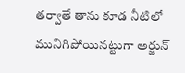తర్వాతే తాను కూడ నీటిలో మునిగిపోయినట్టుగా అర్జున్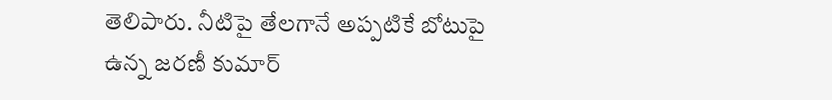తెలిపారు. నీటిపై తేలగానే అప్పటికే బోటుపై ఉన్న జరణీ కుమార్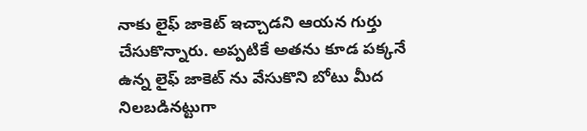నాకు లైఫ్ జాకెట్ ఇచ్చాడని ఆయన గుర్తు చేసుకొన్నారు. అప్పటికే అతను కూడ పక్కనే ఉన్న లైఫ్ జాకెట్ ను వేసుకొని బోటు మీద నిలబడినట్టుగా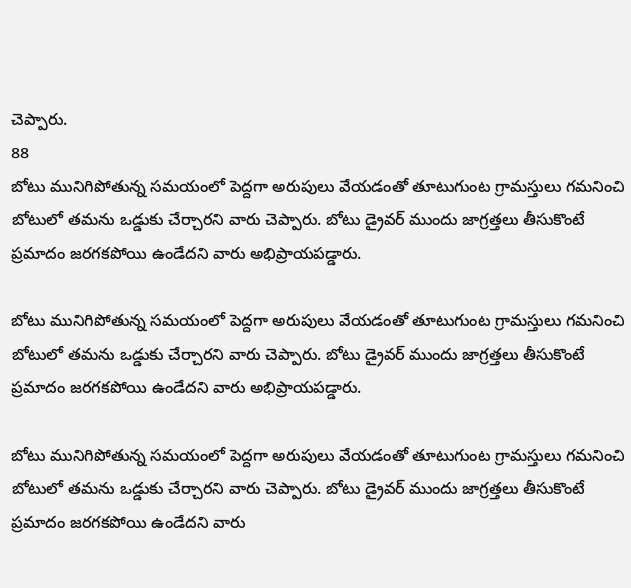చెప్పారు.
88
బోటు మునిగిపోతున్న సమయంలో పెద్దగా అరుపులు వేయడంతో తూటుగుంట గ్రామస్తులు గమనించి బోటులో తమను ఒడ్డుకు చేర్చారని వారు చెప్పారు. బోటు డ్రైవర్ ముందు జాగ్రత్తలు తీసుకొంటే ప్రమాదం జరగకపోయి ఉండేదని వారు అభిప్రాయపడ్డారు.

బోటు మునిగిపోతున్న సమయంలో పెద్దగా అరుపులు వేయడంతో తూటుగుంట గ్రామస్తులు గమనించి బోటులో తమను ఒడ్డుకు చేర్చారని వారు చెప్పారు. బోటు డ్రైవర్ ముందు జాగ్రత్తలు తీసుకొంటే ప్రమాదం జరగకపోయి ఉండేదని వారు అభిప్రాయపడ్డారు.

బోటు మునిగిపోతున్న సమయంలో పెద్దగా అరుపులు వేయడంతో తూటుగుంట గ్రామస్తులు గమనించి బోటులో తమను ఒడ్డుకు చేర్చారని వారు చెప్పారు. బోటు డ్రైవర్ ముందు జాగ్రత్తలు తీసుకొంటే ప్రమాదం జరగకపోయి ఉండేదని వారు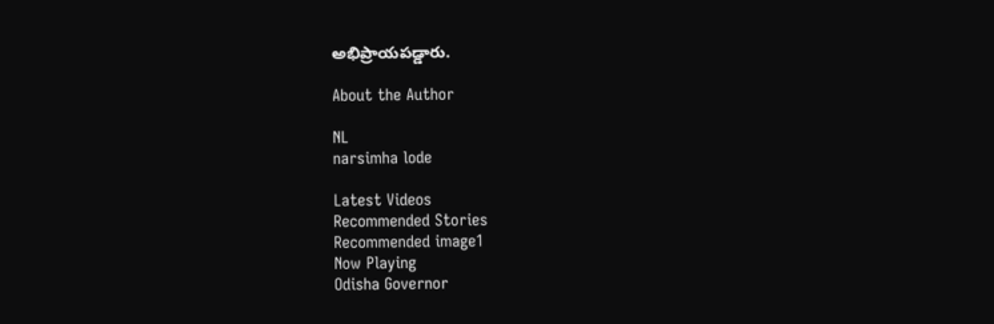అభిప్రాయపడ్డారు.

About the Author

NL
narsimha lode

Latest Videos
Recommended Stories
Recommended image1
Now Playing
Odisha Governor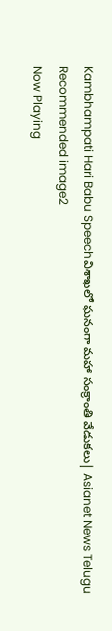Kambhampati Hari Babu Speechవిశాఖలో ఘనంగా మహా సంక్రాంతి వేడుకలు| Asianet News Telugu
Recommended image2
Now Playing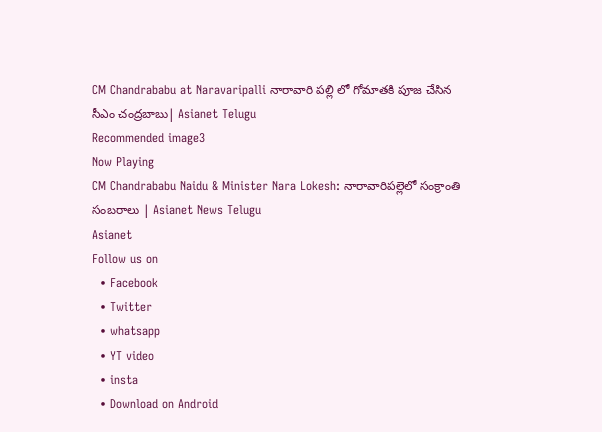CM Chandrababu at Naravaripalli నారావారి పల్లి లో గోమాతకి పూజ చేసిన సీఎం చంద్రబాబు| Asianet Telugu
Recommended image3
Now Playing
CM Chandrababu Naidu & Minister Nara Lokesh: నారావారిపల్లెలో సంక్రాంతి సంబరాలు | Asianet News Telugu
Asianet
Follow us on
  • Facebook
  • Twitter
  • whatsapp
  • YT video
  • insta
  • Download on Android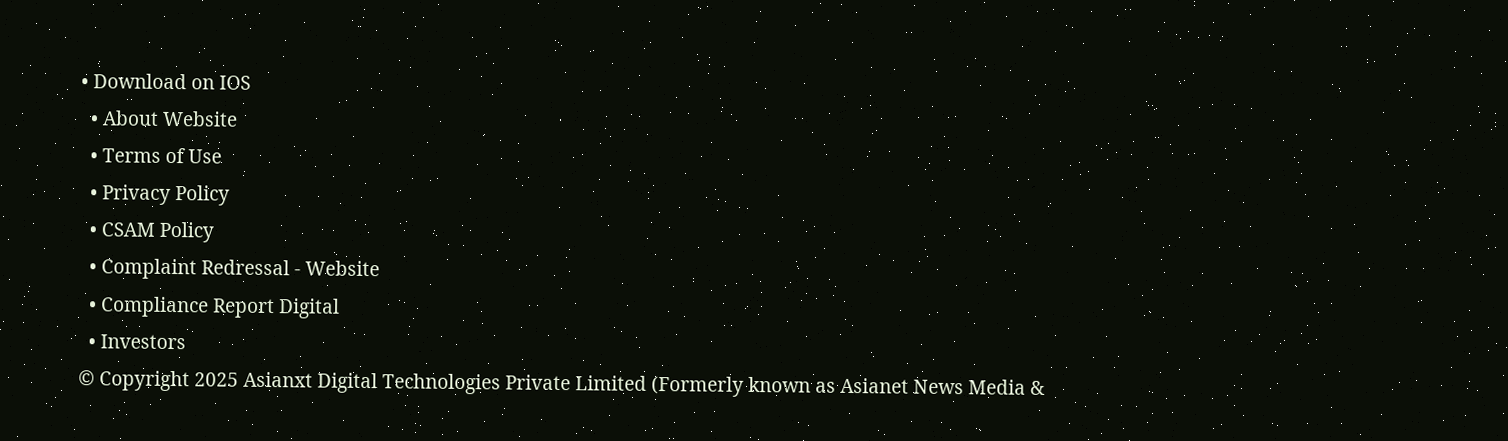• Download on IOS
  • About Website
  • Terms of Use
  • Privacy Policy
  • CSAM Policy
  • Complaint Redressal - Website
  • Compliance Report Digital
  • Investors
© Copyright 2025 Asianxt Digital Technologies Private Limited (Formerly known as Asianet News Media &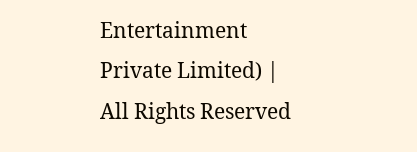Entertainment Private Limited) | All Rights Reserved